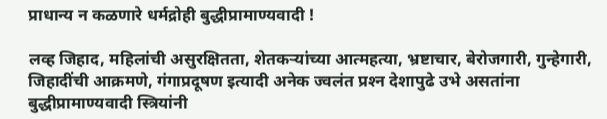प्राधान्य न कळणारे धर्मद्रोही बुद्धीप्रामाण्यवादी !

लव्ह जिहाद, महिलांची असुरक्षितता, शेतकर्‍यांच्या आत्महत्या, भ्रष्टाचार, बेरोजगारी, गुन्हेगारी, जिहादींची आक्रमणे, गंगाप्रदूषण इत्यादी अनेक ज्वलंत प्रश्‍न देशापुढे उभे असतांना बुद्धीप्रामाण्यवादी स्त्रियांनी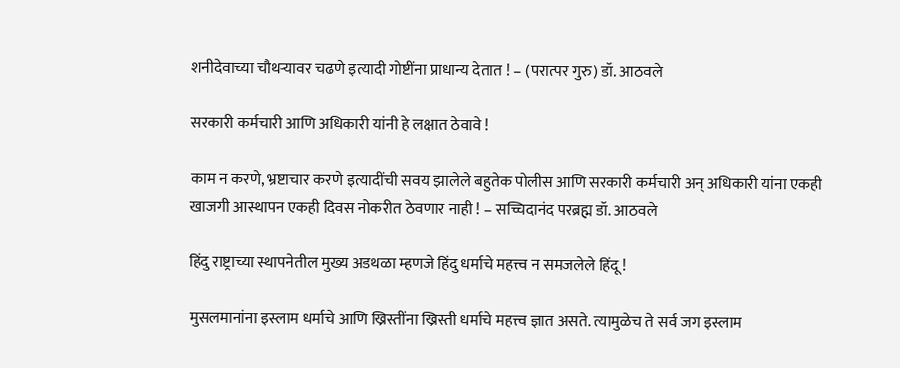शनीदेवाच्या चौथर्‍यावर चढणे इत्यादी गोष्टींना प्राधान्य देतात ! – (परात्पर गुरु) डॉ. आठवले

सरकारी कर्मचारी आणि अधिकारी यांनी हे लक्षात ठेवावे !

काम न करणे, भ्रष्टाचार करणे इत्यादींची सवय झालेले बहुतेक पोलीस आणि सरकारी कर्मचारी अन् अधिकारी यांना एकही खाजगी आस्थापन एकही दिवस नोकरीत ठेवणार नाही ! – सच्चिदानंद परब्रह्म डॉ. आठवले

हिंदु राष्ट्राच्या स्थापनेतील मुख्य अडथळा म्हणजे हिंदु धर्माचे महत्त्व न समजलेले हिंदू !

मुसलमानांना इस्लाम धर्माचे आणि ख्रिस्तींना ख्रिस्ती धर्माचे महत्त्व ज्ञात असते. त्यामुळेच ते सर्व जग इस्लाम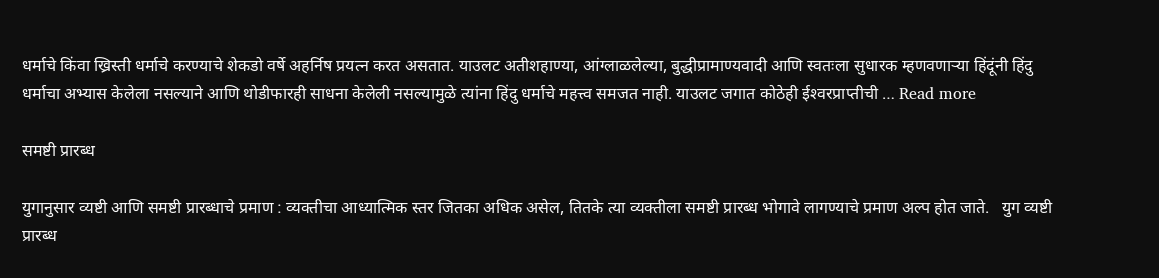धर्माचे किंवा ख्रिस्ती धर्माचे करण्याचे शेकडो वर्षे अहर्निष प्रयत्न करत असतात. याउलट अतीशहाण्या, आंग्लाळलेल्या, बुद्धीप्रामाण्यवादी आणि स्वतःला सुधारक म्हणवणार्‍या हिंदूंनी हिंदु धर्माचा अभ्यास केलेला नसल्याने आणि थोडीफारही साधना केलेली नसल्यामुळे त्यांना हिंदु धर्माचे महत्त्व समजत नाही. याउलट जगात कोठेही ईश्‍वरप्राप्तीची … Read more

समष्टी प्रारब्ध

युगानुसार व्यष्टी आणि समष्टी प्रारब्धाचे प्रमाण : व्यक्तीचा आध्यात्मिक स्तर जितका अधिक असेल, तितके त्या व्यक्तीला समष्टी प्रारब्ध भोगावे लागण्याचे प्रमाण अल्प होत जाते.   युग व्यष्टी प्रारब्ध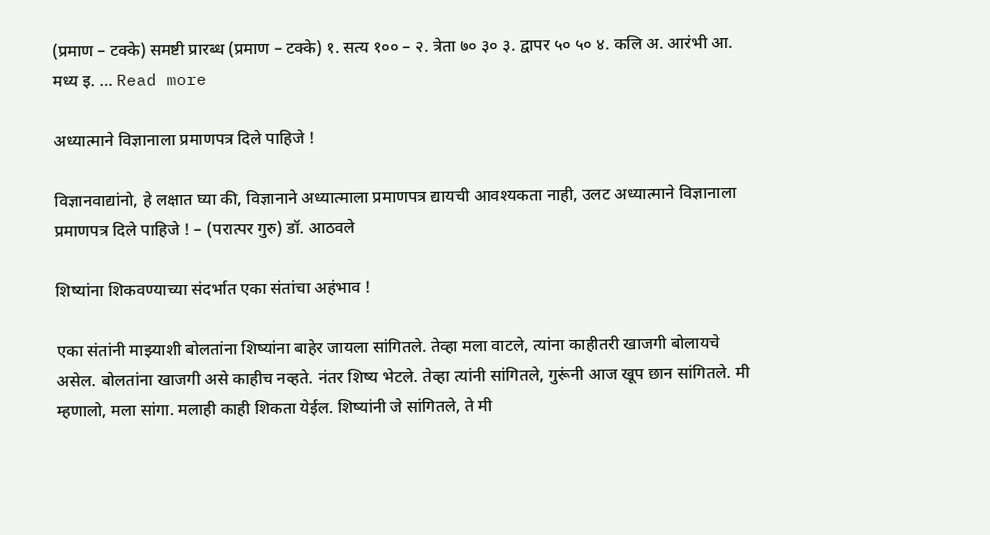(प्रमाण – टक्के) समष्टी प्रारब्ध (प्रमाण – टक्के) १. सत्य १०० – २. त्रेता ७० ३० ३. द्वापर ५० ५० ४. कलि अ. आरंभी आ. मध्य इ. … Read more

अध्यात्माने विज्ञानाला प्रमाणपत्र दिले पाहिजे !

विज्ञानवाद्यांनो, हे लक्षात घ्या की, विज्ञानाने अध्यात्माला प्रमाणपत्र द्यायची आवश्यकता नाही, उलट अध्यात्माने विज्ञानाला प्रमाणपत्र दिले पाहिजे ! – (परात्पर गुरु) डॉ. आठवले

शिष्यांना शिकवण्याच्या संदर्भात एका संतांचा अहंभाव !

एका संतांनी माझ्याशी बोलतांना शिष्यांना बाहेर जायला सांगितले. तेव्हा मला वाटले, त्यांना काहीतरी खाजगी बोलायचे असेल. बोलतांना खाजगी असे काहीच नव्हते. नंतर शिष्य भेटले. तेव्हा त्यांनी सांगितले, गुरूंनी आज खूप छान सांगितले. मी म्हणालो, मला सांगा. मलाही काही शिकता येईल. शिष्यांनी जे सांगितले, ते मी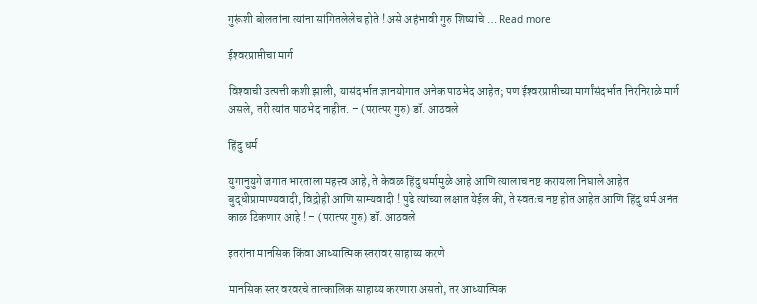गुरूंशी बोलतांना त्यांना सांगितलेलेच होते ! असे अहंभावी गुरु शिष्यांचे … Read more

ईश्‍वरप्राप्तीचा मार्ग

विश्‍वाची उत्पत्ती कशी झाली, यासंदर्भात ज्ञानयोगात अनेक पाठभेद आहेत; पण ईश्‍वरप्राप्तीच्या मार्गांसंदर्भात निरनिराळे मार्ग असले, तरी त्यांत पाठभेद नाहीत. – (परात्पर गुरु) डॉ. आठवले

हिंदु धर्म

युगानुयुगे जगात भारताला महत्त्व आहे, ते केवळ हिंदु धर्मामुळे आहे आणि त्यालाच नष्ट करायला निघाले आहेत बुद्धीप्रामाण्यवादी, विद्रोही आणि साम्यवादी ! पुढे त्यांच्या लक्षात येईल की, ते स्वतःच नष्ट होत आहेत आणि हिंदु धर्म अनंत काळ टिकणार आहे ! – (परात्पर गुरु) डॉ. आठवले

इतरांना मानसिक किंवा आध्यात्मिक स्तरावर साहाय्य करणे

मानसिक स्तर वरवरचे तात्कालिक साहाय्य करणारा असतो, तर आध्यात्मिक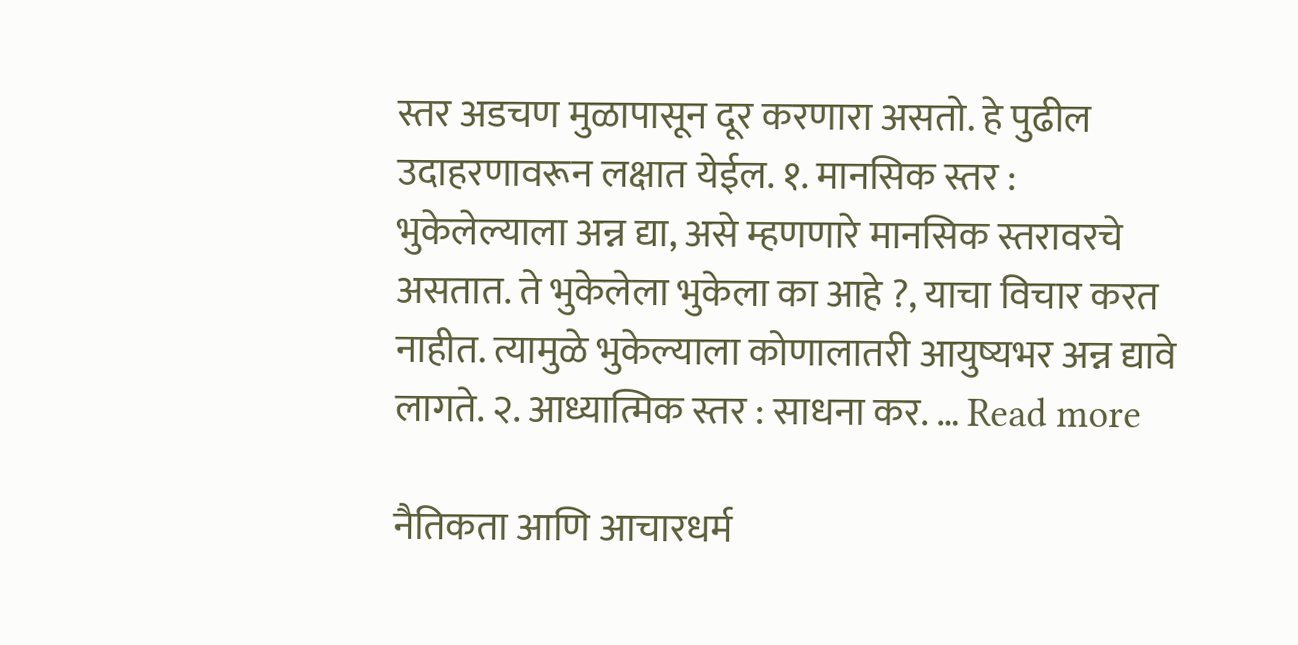स्तर अडचण मुळापासून दूर करणारा असतो. हे पुढील उदाहरणावरून लक्षात येईल. १. मानसिक स्तर : भुकेलेल्याला अन्न द्या, असे म्हणणारे मानसिक स्तरावरचे असतात. ते भुकेलेला भुकेला का आहे ?, याचा विचार करत नाहीत. त्यामुळे भुकेल्याला कोणालातरी आयुष्यभर अन्न द्यावे लागते. २. आध्यात्मिक स्तर : साधना कर. … Read more

नैतिकता आणि आचारधर्म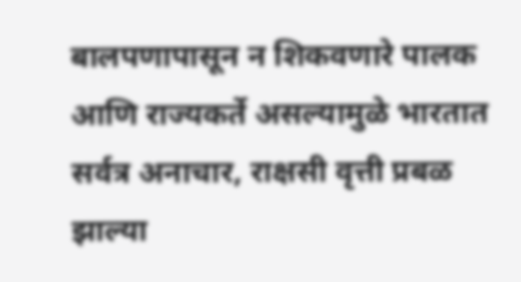बालपणापासून न शिकवणारे पालक आणि राज्यकर्ते असल्यामुळे भारतात सर्वत्र अनाचार, राक्षसी वृत्ती प्रबळ झाल्या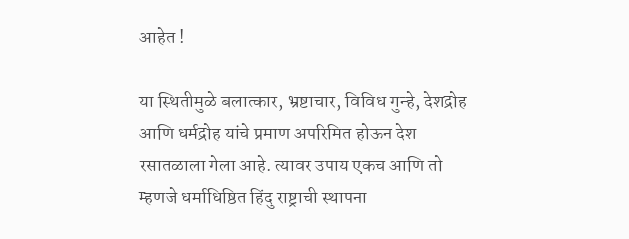आहेत !

या स्थितीमुळे बलात्कार, भ्रष्टाचार, विविध गुन्हे, देशद्रोह आणि धर्मद्रोह यांचे प्रमाण अपरिमित होऊन देश रसातळाला गेला आहे. त्यावर उपाय एकच आणि तो म्हणजे धर्माधिष्ठित हिंदु राष्ट्राची स्थापना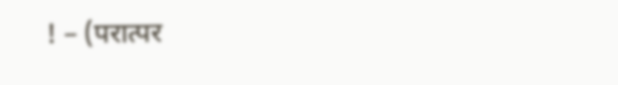! – (परात्पर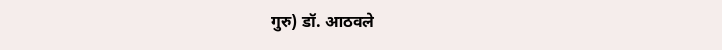गुरु) डॉ. आठवले